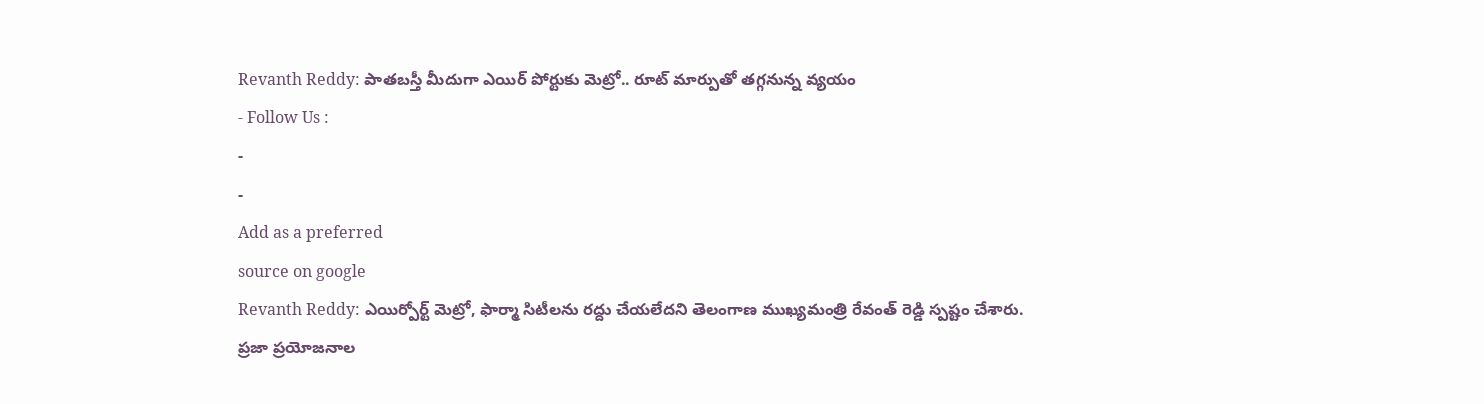Revanth Reddy: పాతబస్తీ మీదుగా ఎయిర్ పోర్టుకు మెట్రో.. రూట్ మార్పుతో తగ్గనున్న వ్యయం
- Follow Us :
-
-
Add as a preferred
source on google
Revanth Reddy: ఎయిర్పోర్ట్ మెట్రో, ఫార్మా సిటీలను రద్దు చేయలేదని తెలంగాణ ముఖ్యమంత్రి రేవంత్ రెడ్డి స్పష్టం చేశారు. ప్రజా ప్రయోజనాల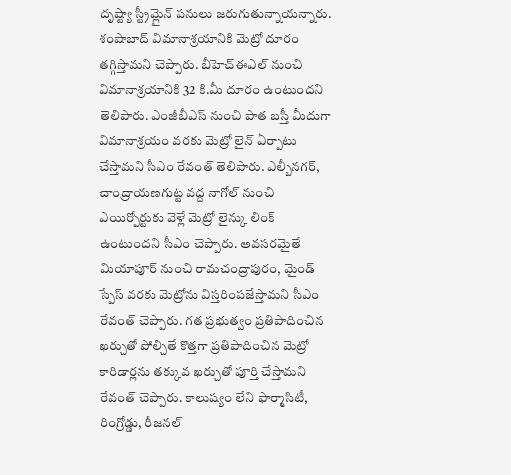దృష్ట్యా స్ట్రీమ్లైన్ పనులు జరుగుతున్నాయన్నారు. శంషాబాద్ విమానాశ్రయానికి మెట్రో దూరం తగ్గిస్తామని చెప్పారు. బీహెచ్ఈఎల్ నుంచి విమానాశ్రయానికి 32 కి.మీ దూరం ఉంటుందని తెలిపారు. ఎంజీబీఎస్ నుంచి పాత బస్తీ మీదుగా విమానాశ్రయం వరకు మెట్రో లైన్ ఏర్పాటు చేస్తామని సీఎం రేవంత్ తెలిపారు. ఎల్బీనగర్, చాంద్రాయణగుట్ట వద్ద నాగోల్ నుంచి ఎయిర్పోర్టుకు వెళ్లే మెట్రో లైన్కు లింక్ ఉంటుందని సీఎం చెప్పారు. అవసరమైతే మియాపూర్ నుంచి రామచంద్రాపురం, మైండ్ స్పేస్ వరకు మెట్రోను విస్తరింపజేస్తామని సీఎం రేవంత్ చెప్పారు. గత ప్రభుత్వం ప్రతిపాదించిన ఖర్చుతో పోల్చితే కొత్తగా ప్రతిపాదించిన మెట్రో కారిడార్లను తక్కువ ఖర్చుతో పూర్తి చేస్తామని రేవంత్ చెప్పారు. కాలుష్యం లేని ఫార్మాసిటీ, రింగ్రోడ్డు, రీజనల్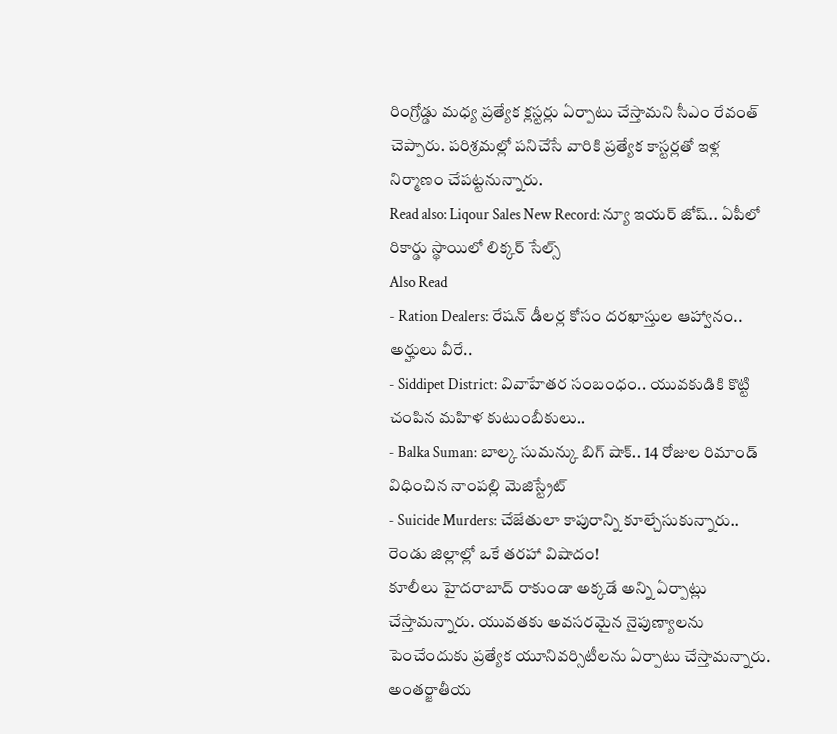రింగ్రోడ్డు మధ్య ప్రత్యేక క్లస్టర్లు ఏర్పాటు చేస్తామని సీఎం రేవంత్ చెప్పారు. పరిశ్రమల్లో పనిచేసే వారికి ప్రత్యేక కాస్టర్లతో ఇళ్ల నిర్మాణం చేపట్టనున్నారు.
Read also: Liqour Sales New Record: న్యూ ఇయర్ జోష్.. ఏపీలో రికార్డు స్థాయిలో లిక్కర్ సేల్స్
Also Read
- Ration Dealers: రేషన్ డీలర్ల కోసం దరఖాస్తుల ఆహ్వానం.. అర్హులు వీరే..
- Siddipet District: వివాహేతర సంబంధం.. యువకుడికి కొట్టి చంపిన మహిళ కుటుంబీకులు..
- Balka Suman: బాల్క సుమన్కు బిగ్ షాక్.. 14 రోజుల రిమాండ్ విధించిన నాంపల్లి మెజిస్ట్రేట్
- Suicide Murders: చేజేతులా కాపురాన్ని కూల్చేసుకున్నారు.. రెండు జిల్లాల్లో ఒకే తరహా విషాదం!
కూలీలు హైదరాబాద్ రాకుండా అక్కడే అన్ని ఏర్పాట్లు చేస్తామన్నారు. యువతకు అవసరమైన నైపుణ్యాలను పెంచేందుకు ప్రత్యేక యూనివర్సిటీలను ఏర్పాటు చేస్తామన్నారు. అంతర్జాతీయ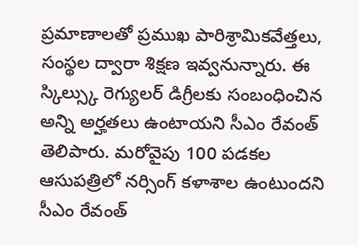ప్రమాణాలతో ప్రముఖ పారిశ్రామికవేత్తలు, సంస్థల ద్వారా శిక్షణ ఇవ్వనున్నారు. ఈ స్కిల్స్కు రెగ్యులర్ డిగ్రీలకు సంబంధించిన అన్ని అర్హతలు ఉంటాయని సీఎం రేవంత్ తెలిపారు. మరోవైపు 100 పడకల ఆసుపత్రిలో నర్సింగ్ కళాశాల ఉంటుందని సీఎం రేవంత్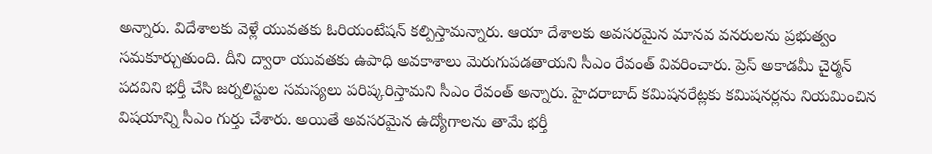అన్నారు. విదేశాలకు వెళ్లే యువతకు ఓరియంటేషన్ కల్పిస్తామన్నారు. ఆయా దేశాలకు అవసరమైన మానవ వనరులను ప్రభుత్వం సమకూర్చుతుంది. దీని ద్వారా యువతకు ఉపాధి అవకాశాలు మెరుగుపడతాయని సీఎం రేవంత్ వివరించారు. ప్రెస్ అకాడమీ చైర్మన్ పదవిని భర్తీ చేసి జర్నలిస్టుల సమస్యలు పరిష్కరిస్తామని సీఎం రేవంత్ అన్నారు. హైదరాబాద్ కమిషనరేట్లకు కమిషనర్లను నియమించిన విషయాన్ని సీఎం గుర్తు చేశారు. అయితే అవసరమైన ఉద్యోగాలను తామే భర్తీ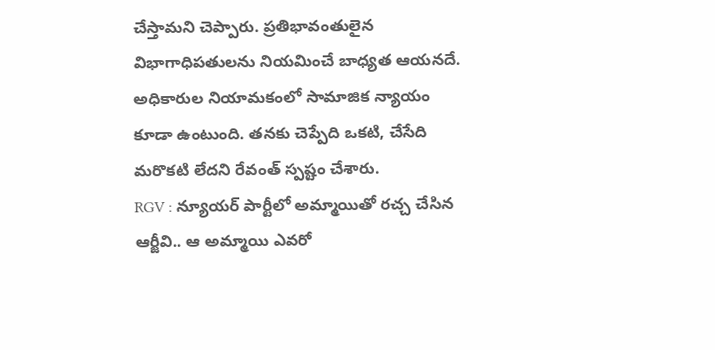చేస్తామని చెప్పారు. ప్రతిభావంతులైన విభాగాధిపతులను నియమించే బాధ్యత ఆయనదే. అధికారుల నియామకంలో సామాజిక న్యాయం కూడా ఉంటుంది. తనకు చెప్పేది ఒకటి, చేసేది మరొకటి లేదని రేవంత్ స్పష్టం చేశారు.
RGV : న్యూయర్ పార్టీలో అమ్మాయితో రచ్చ చేసిన ఆర్జీవి.. ఆ అమ్మాయి ఎవరో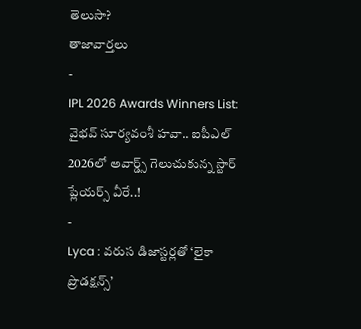తెలుసా?
తాజావార్తలు
-
IPL 2026 Awards Winners List: వైభవ్ సూర్యవంశీ హవా.. ఐపీఎల్ 2026లో అవార్డ్స్ గెలుచుకున్న స్టార్ ప్లేయర్స్ వీరే..!
-
Lyca : వరుస డిజాస్టర్లతో ‘లైకా ప్రొడక్షన్స్’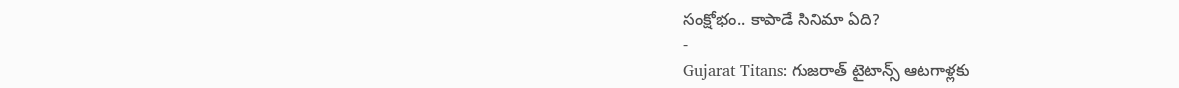సంక్షోభం.. కాపాడే సినిమా ఏది?
-
Gujarat Titans: గుజరాత్ టైటాన్స్ ఆటగాళ్లకు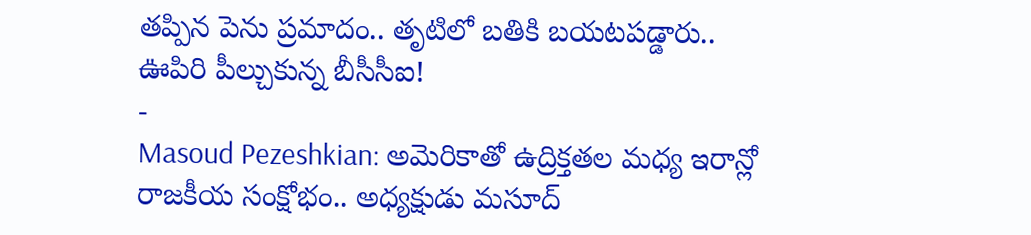తప్పిన పెను ప్రమాదం.. తృటిలో బతికి బయటపడ్డారు.. ఊపిరి పీల్చుకున్న బీసీసీఐ!
-
Masoud Pezeshkian: అమెరికాతో ఉద్రిక్తతల మధ్య ఇరాన్లో రాజకీయ సంక్షోభం.. అధ్యక్షుడు మసూద్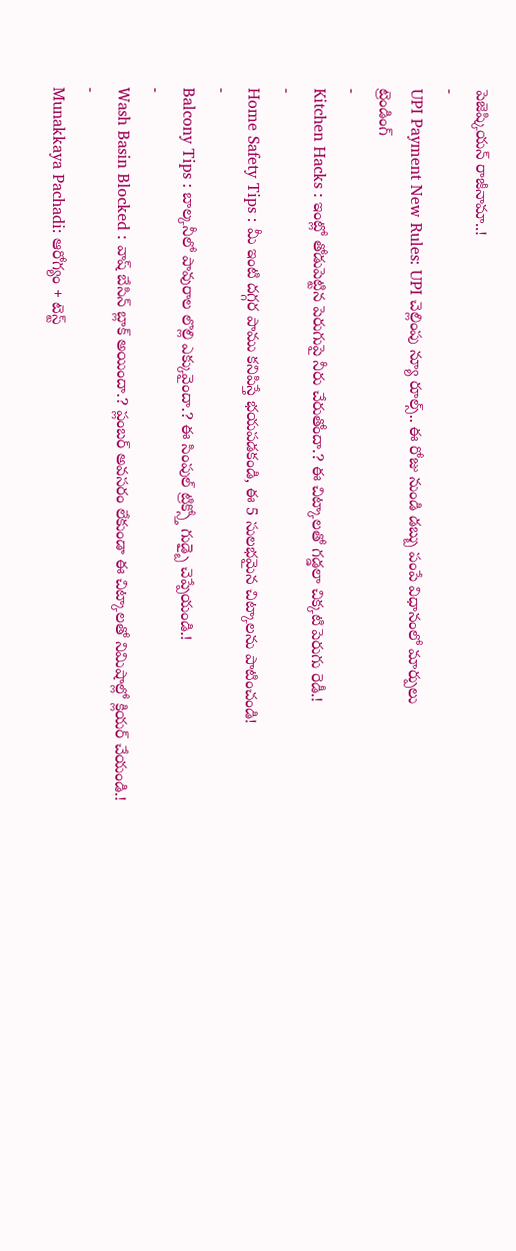పెజెష్కియన్ రాజీనామా..!
-
UPI Payment New Rules: UPI చెల్లింపు న్యూ రూల్స్.. ఈ రోజు నుండి డబ్బు పంపే విధానంలో మార్పులు
ట్రెండింగ్
-
Kitchen Hacks : ఇంట్లో తోడుపెట్టిన పెరుగుపై నీరు చేరుతోందా.? ఈ చిట్కాలతో గడ్డలా చిక్కటి పెరుగు రెడీ.!
-
Home Safety Tips : మీ ఇంటి దగ్గర పాము కనిపిస్తే భయపడకండి, ఈ 5 సులభమైన చిట్కాలను పాటించండి!
-
Balcony Tips : బాల్కనీలో పావురాల లొల్లి ఎక్కువైందా.? ఈ సింపుల్ ట్రిక్స్తో గుడ్బై చెప్పేయండి.!
-
Wash Basin Blocked : వాష్ బేసిన్ బ్లాక్ అయిందా.? ప్లంబర్ అవసరం లేకుండా ఈ చిట్కాలతో నిమిషాల్లో క్లియర్ చేయండి.!
-
Munakkaya Pachadi: ఆరోగ్యం + టెస్ట్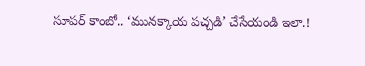సూపర్ కాంబో.. ‘మునక్కాయ పచ్చడి’ చేసేయండి ఇలా.!